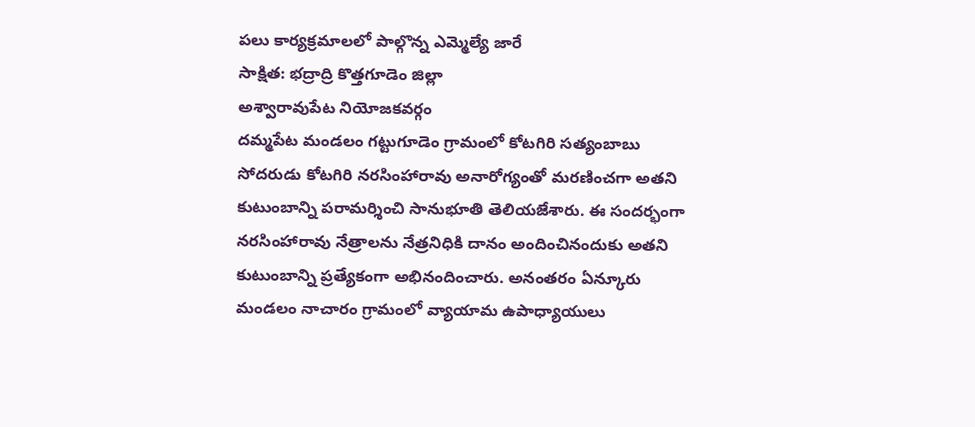పలు కార్యక్రమాలలో పాల్గొన్న ఎమ్మెల్యే జారే
సాక్షిత: భద్రాద్రి కొత్తగూడెం జిల్లా
అశ్వారావుపేట నియోజకవర్గం
దమ్మపేట మండలం గట్టుగూడెం గ్రామంలో కోటగిరి సత్యంబాబు సోదరుడు కోటగిరి నరసింహారావు అనారోగ్యంతో మరణించగా అతని కుటుంబాన్ని పరామర్శించి సానుభూతి తెలియజేశారు. ఈ సందర్భంగా నరసింహారావు నేత్రాలను నేత్రనిధికి దానం అందించినందుకు అతని కుటుంబాన్ని ప్రత్యేకంగా అభినందించారు. అనంతరం ఏన్కూరు మండలం నాచారం గ్రామంలో వ్యాయామ ఉపాధ్యాయులు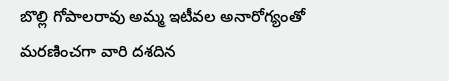బొల్లి గోపాలరావు అమ్మ ఇటీవల అనారోగ్యంతో మరణించగా వారి దశదిన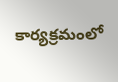కార్యక్రమంలో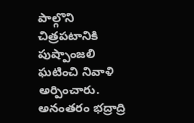పాల్గొని చిత్రపటానికి పుష్పాంజలి ఘటించి నివాళి అర్పించారు. అనంతరం భద్రాద్రి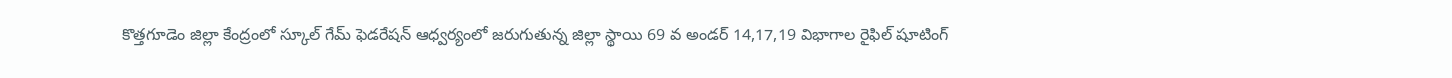కొత్తగూడెం జిల్లా కేంద్రంలో స్కూల్ గేమ్ ఫెడరేషన్ ఆధ్వర్యంలో జరుగుతున్న జిల్లా స్థాయి 69 వ అండర్ 14,17,19 విభాగాల రైఫిల్ షూటింగ్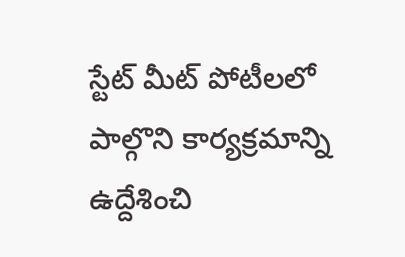స్టేట్ మీట్ పోటీలలో పాల్గొని కార్యక్రమాన్ని ఉద్దేశించి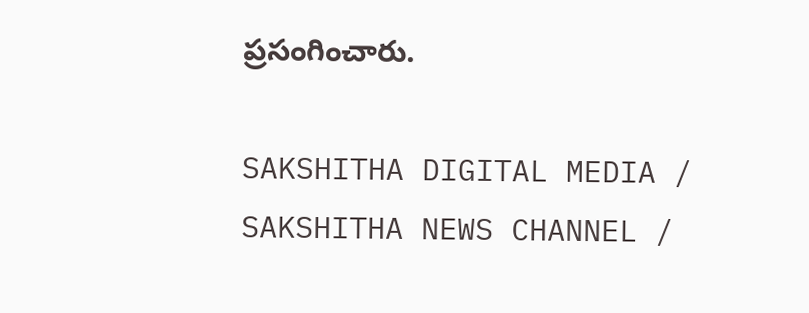ప్రసంగించారు.

SAKSHITHA DIGITAL MEDIA / SAKSHITHA NEWS CHANNEL /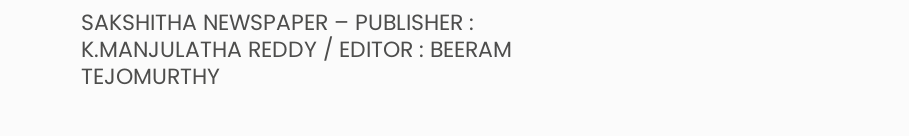SAKSHITHA NEWSPAPER – PUBLISHER : K.MANJULATHA REDDY / EDITOR : BEERAM TEJOMURTHY